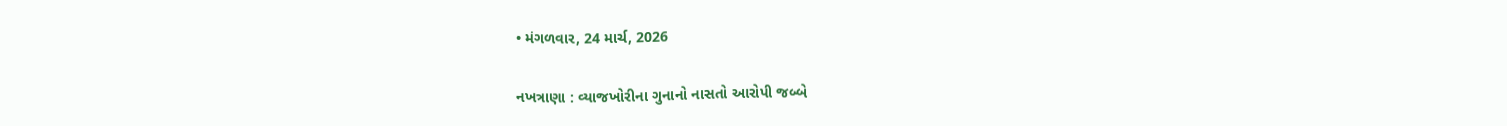• મંગળવાર, 24 માર્ચ, 2026

નખત્રાણા : વ્યાજખોરીના ગુનાનો નાસતો આરોપી જબ્બે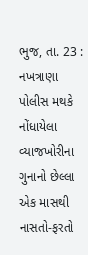ભુજ, તા. 23 : નખત્રાણા પોલીસ મથકે નોંધાયેલા વ્યાજખોરીના ગુનાનો છેલ્લા એક માસથી નાસતો-ફરતો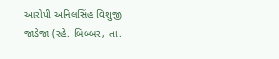આરોપી અનિલસિંહ વિશુજી જાડેજા (રહે. બિબ્બર, તા.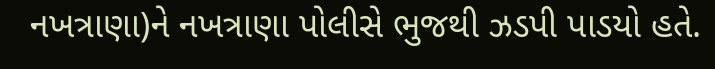નખત્રાણા)ને નખત્રાણા પોલીસે ભુજથી ઝડપી પાડયો હતે.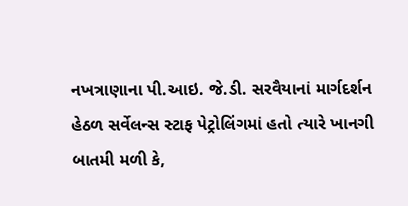નખત્રાણાના પી.આઇ. જે.ડી. સરવૈયાનાં માર્ગદર્શન હેઠળ સર્વેલન્સ સ્ટાફ પેટ્રોલિંગમાં હતો ત્યારે ખાનગી બાતમી મળી કે,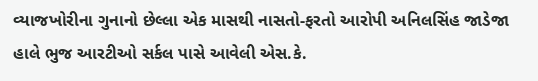વ્યાજખોરીના ગુનાનો છેલ્લા એક માસથી નાસતો-ફરતો આરોપી અનિલસિંહ જાડેજા હાલે ભુજ આરટીઓ સર્કલ પાસે આવેલી એસ.કે.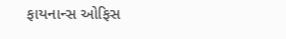ફાયનાન્સ ઓફિસ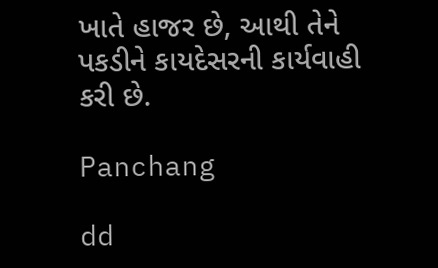ખાતે હાજર છે, આથી તેને પકડીને કાયદેસરની કાર્યવાહી કરી છે.

Panchang

dd